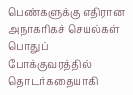பெண்களுக்கு எதிரான அநாகரிகச் செயல்கள் பொதுப் போக்குவரத்தில் தொடர்கதையாகி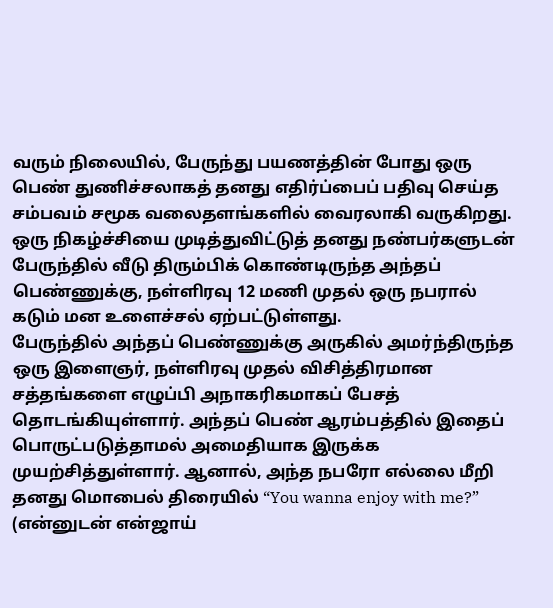வரும் நிலையில், பேருந்து பயணத்தின் போது ஒரு பெண் துணிச்சலாகத் தனது எதிர்ப்பைப் பதிவு செய்த சம்பவம் சமூக வலைதளங்களில் வைரலாகி வருகிறது. ஒரு நிகழ்ச்சியை முடித்துவிட்டுத் தனது நண்பர்களுடன் பேருந்தில் வீடு திரும்பிக் கொண்டிருந்த அந்தப் பெண்ணுக்கு, நள்ளிரவு 12 மணி முதல் ஒரு நபரால் கடும் மன உளைச்சல் ஏற்பட்டுள்ளது.
பேருந்தில் அந்தப் பெண்ணுக்கு அருகில் அமர்ந்திருந்த ஒரு இளைஞர், நள்ளிரவு முதல் விசித்திரமான சத்தங்களை எழுப்பி அநாகரிகமாகப் பேசத் தொடங்கியுள்ளார். அந்தப் பெண் ஆரம்பத்தில் இதைப் பொருட்படுத்தாமல் அமைதியாக இருக்க முயற்சித்துள்ளார். ஆனால், அந்த நபரோ எல்லை மீறி தனது மொபைல் திரையில் “You wanna enjoy with me?” (என்னுடன் என்ஜாய்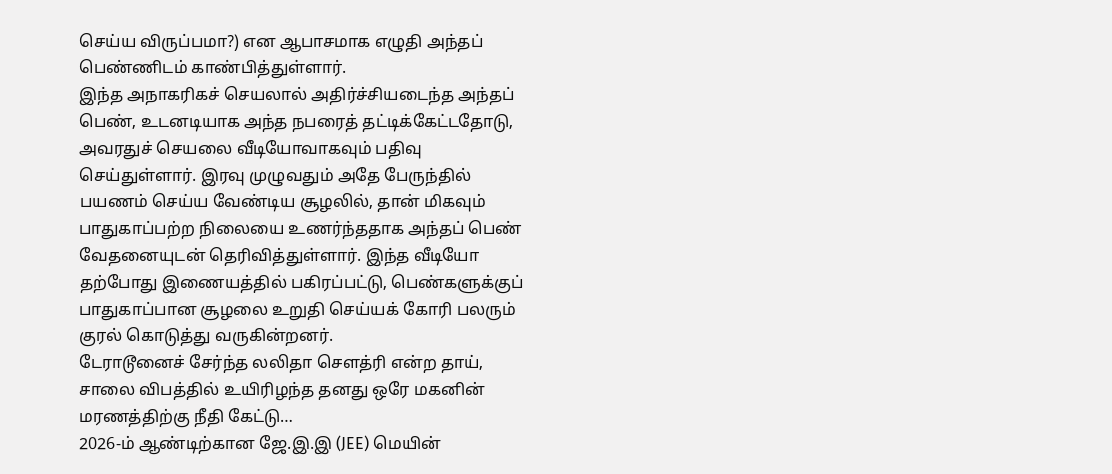செய்ய விருப்பமா?) என ஆபாசமாக எழுதி அந்தப் பெண்ணிடம் காண்பித்துள்ளார்.
இந்த அநாகரிகச் செயலால் அதிர்ச்சியடைந்த அந்தப் பெண், உடனடியாக அந்த நபரைத் தட்டிக்கேட்டதோடு, அவரதுச் செயலை வீடியோவாகவும் பதிவு செய்துள்ளார். இரவு முழுவதும் அதே பேருந்தில் பயணம் செய்ய வேண்டிய சூழலில், தான் மிகவும் பாதுகாப்பற்ற நிலையை உணர்ந்ததாக அந்தப் பெண் வேதனையுடன் தெரிவித்துள்ளார். இந்த வீடியோ தற்போது இணையத்தில் பகிரப்பட்டு, பெண்களுக்குப் பாதுகாப்பான சூழலை உறுதி செய்யக் கோரி பலரும் குரல் கொடுத்து வருகின்றனர்.
டேராடூனைச் சேர்ந்த லலிதா சௌத்ரி என்ற தாய், சாலை விபத்தில் உயிரிழந்த தனது ஒரே மகனின் மரணத்திற்கு நீதி கேட்டு…
2026-ம் ஆண்டிற்கான ஜே.இ.இ (JEE) மெயின்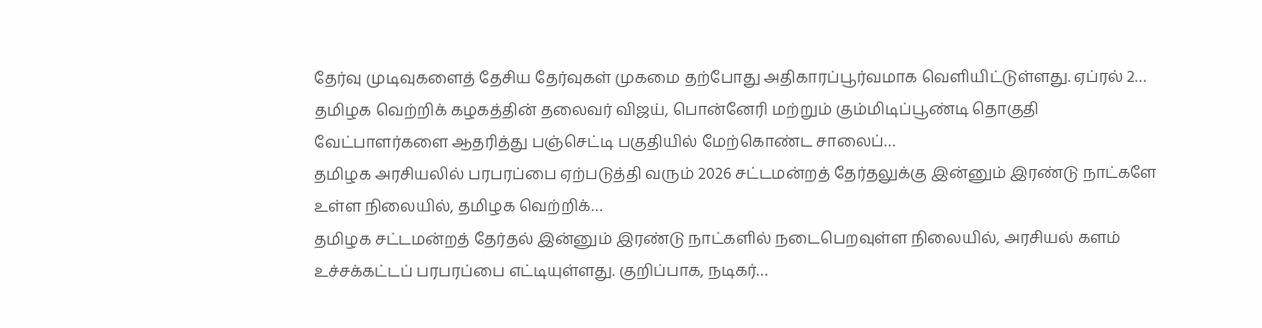தேர்வு முடிவுகளைத் தேசிய தேர்வுகள் முகமை தற்போது அதிகாரப்பூர்வமாக வெளியிட்டுள்ளது. ஏப்ரல் 2…
தமிழக வெற்றிக் கழகத்தின் தலைவர் விஜய், பொன்னேரி மற்றும் கும்மிடிப்பூண்டி தொகுதி வேட்பாளர்களை ஆதரித்து பஞ்செட்டி பகுதியில் மேற்கொண்ட சாலைப்…
தமிழக அரசியலில் பரபரப்பை ஏற்படுத்தி வரும் 2026 சட்டமன்றத் தேர்தலுக்கு இன்னும் இரண்டு நாட்களே உள்ள நிலையில், தமிழக வெற்றிக்…
தமிழக சட்டமன்றத் தேர்தல் இன்னும் இரண்டு நாட்களில் நடைபெறவுள்ள நிலையில், அரசியல் களம் உச்சக்கட்டப் பரபரப்பை எட்டியுள்ளது. குறிப்பாக, நடிகர்…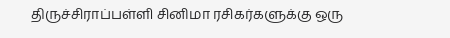திருச்சிராப்பள்ளி சினிமா ரசிகர்களுக்கு ஒரு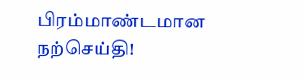பிரம்மாண்டமான நற்செய்தி!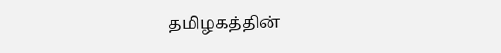தமிழகத்தின்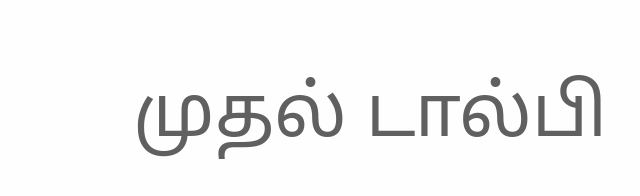முதல் டால்பி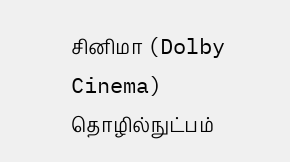சினிமா (Dolby Cinema) தொழில்நுட்பம்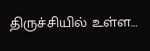திருச்சியில் உள்ள…